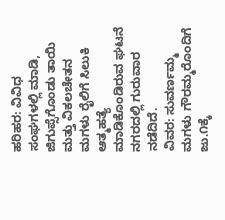ಹರಿಹರ: ವಿವಿಧ ಸಂಘಗಳಲ್ಲಿ ಮಾಡಿ, ಜಿಗುಪ್ಸೆಗೊಂಡು ತಾಯಿ ಮತ್ತು ವಿಕಲಚೇತನ ಮಗಳು ರೈಲಿಗೆ ಸಿಲುಕಿ ಆತ್ಮಹತ್ಯೆ ಮಾಡಿಕೊಂಡಿರುವ ಘಟನೆ ನಗರದಲ್ಲಿ ಗುರುವಾರ ನಡೆದಿದೆ.
ವಿವರ: ಸುವರ್ಣಮ್ಮ ಮಗಳು ಗೌರಮ್ಮರೊಂದಿಗೆ ಜು.೧ಕ್ಕೆ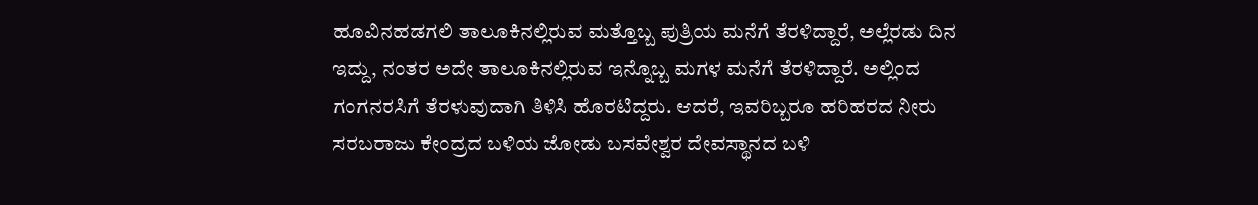ಹೂವಿನಹಡಗಲಿ ತಾಲೂಕಿನಲ್ಲಿರುವ ಮತ್ತೊಬ್ಬ ಪುತ್ರಿಯ ಮನೆಗೆ ತೆರಳಿದ್ದಾರೆ, ಅಲ್ಲೆರಡು ದಿನ ಇದ್ದು, ನಂತರ ಅದೇ ತಾಲೂಕಿನಲ್ಲಿರುವ ಇನ್ನೊಬ್ಬ ಮಗಳ ಮನೆಗೆ ತೆರಳಿದ್ದಾರೆ. ಅಲ್ಲಿಂದ ಗಂಗನರಸಿಗೆ ತೆರಳುವುದಾಗಿ ತಿಳಿಸಿ ಹೊರಟಿದ್ದರು. ಆದರೆ, ಇವರಿಬ್ಬರೂ ಹರಿಹರದ ನೀರು ಸರಬರಾಜು ಕೇಂದ್ರದ ಬಳಿಯ ಜೋಡು ಬಸವೇಶ್ವರ ದೇವಸ್ಥಾನದ ಬಳಿ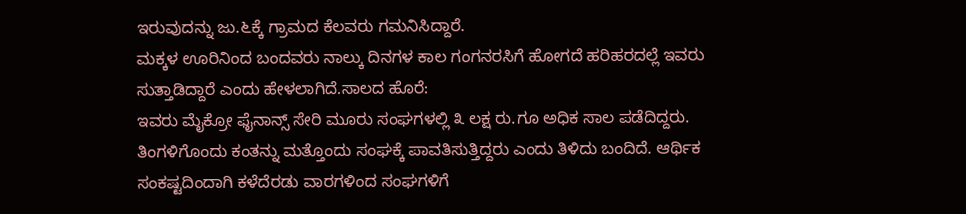ಇರುವುದನ್ನು ಜು.೬ಕ್ಕೆ ಗ್ರಾಮದ ಕೆಲವರು ಗಮನಿಸಿದ್ದಾರೆ.
ಮಕ್ಕಳ ಊರಿನಿಂದ ಬಂದವರು ನಾಲ್ಕು ದಿನಗಳ ಕಾಲ ಗಂಗನರಸಿಗೆ ಹೋಗದೆ ಹರಿಹರದಲ್ಲೆ ಇವರು ಸುತ್ತಾಡಿದ್ದಾರೆ ಎಂದು ಹೇಳಲಾಗಿದೆ.ಸಾಲದ ಹೊರೆ:
ಇವರು ಮೈಕ್ರೋ ಫೈನಾನ್ಸ್ ಸೇರಿ ಮೂರು ಸಂಘಗಳಲ್ಲಿ ೩ ಲಕ್ಷ ರು.ಗೂ ಅಧಿಕ ಸಾಲ ಪಡೆದಿದ್ದರು. ತಿಂಗಳಿಗೊಂದು ಕಂತನ್ನು ಮತ್ತೊಂದು ಸಂಘಕ್ಕೆ ಪಾವತಿಸುತ್ತಿದ್ದರು ಎಂದು ತಿಳಿದು ಬಂದಿದೆ. ಆರ್ಥಿಕ ಸಂಕಷ್ಟದಿಂದಾಗಿ ಕಳೆದೆರಡು ವಾರಗಳಿಂದ ಸಂಘಗಳಿಗೆ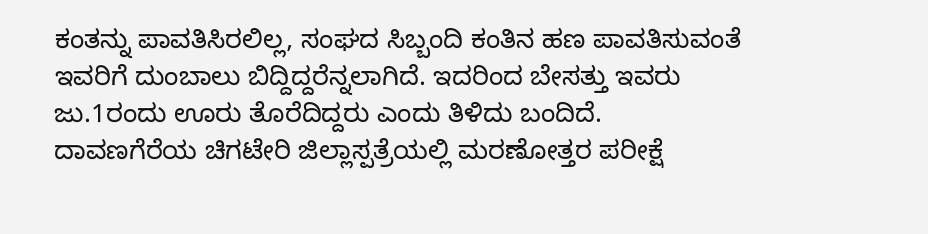ಕಂತನ್ನು ಪಾವತಿಸಿರಲಿಲ್ಲ, ಸಂಘದ ಸಿಬ್ಬಂದಿ ಕಂತಿನ ಹಣ ಪಾವತಿಸುವಂತೆ ಇವರಿಗೆ ದುಂಬಾಲು ಬಿದ್ದಿದ್ದರೆನ್ನಲಾಗಿದೆ. ಇದರಿಂದ ಬೇಸತ್ತು ಇವರು ಜು.1ರಂದು ಊರು ತೊರೆದಿದ್ದರು ಎಂದು ತಿಳಿದು ಬಂದಿದೆ.
ದಾವಣಗೆರೆಯ ಚಿಗಟೇರಿ ಜಿಲ್ಲಾಸ್ಪತ್ರೆಯಲ್ಲಿ ಮರಣೋತ್ತರ ಪರೀಕ್ಷೆ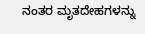ನಂತರ ಮೃತದೇಹಗಳನ್ನು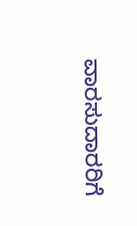ವಾರಸುದಾರರಿಗೆ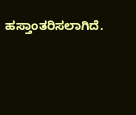ಹಸ್ತಾಂತರಿಸಲಾಗಿದೆ.